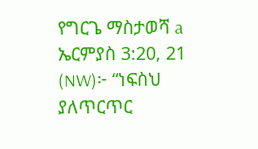የግርጌ ማስታወሻ a ኤርምያስ 3:20, 21 (NW)፦ “ነፍስህ ያለጥርጥር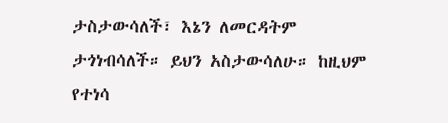ታስታውሳለች፣ እኔን ለመርዳትም ታጎነብሳለች። ይህን አስታውሳለሁ። ከዚህም የተነሳ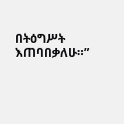በትዕግሥት እጠባበቃለሁ።”